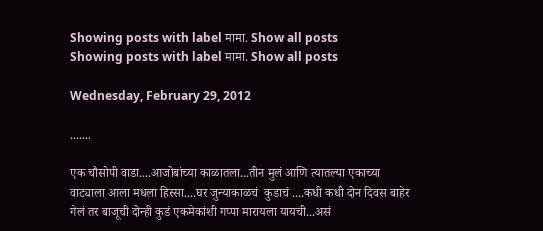Showing posts with label मामा. Show all posts
Showing posts with label मामा. Show all posts

Wednesday, February 29, 2012

.......

एक चौसोपी वाडा....आजोबांच्या काळातला...तीन मुलं आणि त्यातल्या एकाच्या वाट्याला आला मधला हिस्सा....घर जुन्याकाळचं  कुडाचं ....कधी कधी दोन दिवस बाहेर गेलं तर बाजूची दोन्ही कुडं एकमेकांशी गप्पा मारायला यायची...असं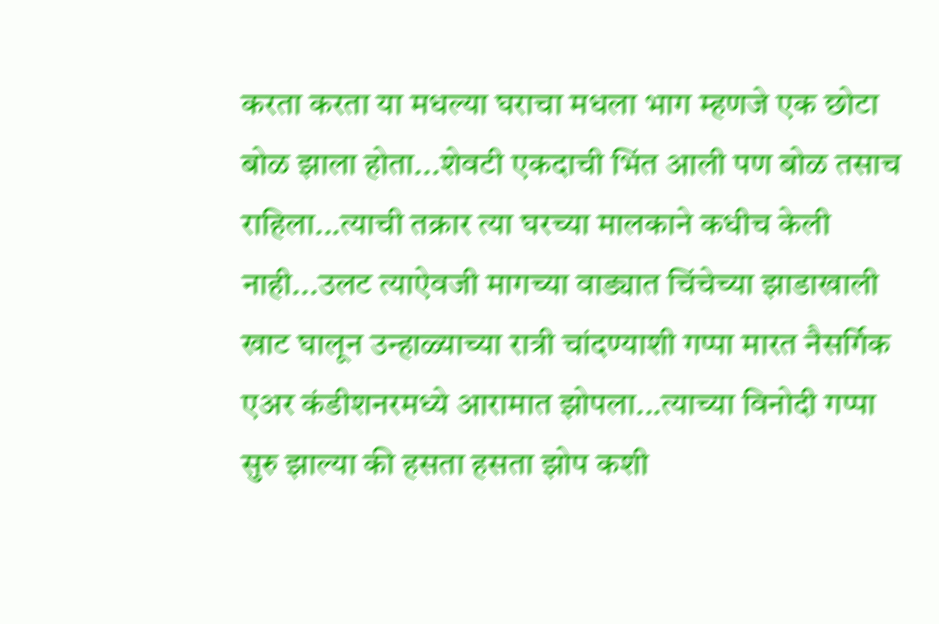करता करता या मधल्या घराचा मधला भाग म्हणजे एक छोटा बोळ झाला होता...शेवटी एकदाची भिंत आली पण बोळ तसाच राहिला...त्याची तक्रार त्या घरच्या मालकाने कधीच केली नाही...उलट त्याऐवजी मागच्या वाड्यात चिंचेच्या झाडाखाली खाट घालून उन्हाळ्याच्या रात्री चांदण्याशी गप्पा मारत नैसर्गिक एअर कंडीशनरमध्ये आरामात झोपला...त्याच्या विनोदी गप्पा सुरु झाल्या की हसता हसता झोप कशी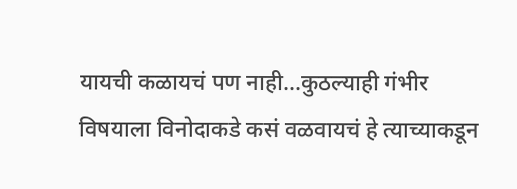यायची कळायचं पण नाही...कुठल्याही गंभीर विषयाला विनोदाकडे कसं वळवायचं हे त्याच्याकडून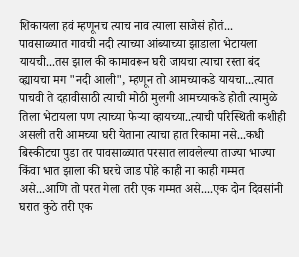शिकायला हवं म्हणूनच त्याच नाव त्याला साजेसं होतं...
पावसाळ्यात गावची नदी त्याच्या आंब्याच्या झाडाला भेटायला यायची...तस झाल की कामावरून घरी जायचा त्याचा रस्ता बंद व्ह्यायचा मग "नदी आली", म्हणून तो आमच्याकडे यायचा...त्यात पाचवी ते दहावीसाठी त्याची मोठी मुलगी आमच्याकडे होती त्यामुळे तिला भेटायला पण त्याच्या फेऱ्या व्हायच्या..त्याची परिस्थिती कशीही असली तरी आमच्या घरी येताना त्याचा हात रिकामा नसे...कधी बिस्कीटचा पुडा तर पावसाळ्यात परसात लावलेल्या ताज्या भाज्या किंवा भात झाला की घरचे जाड पोहे काही ना काही गम्मत असे...आणि तो परत गेला तरी एक गम्मत असे....एक दोन दिवसांनी घरात कुठे तरी एक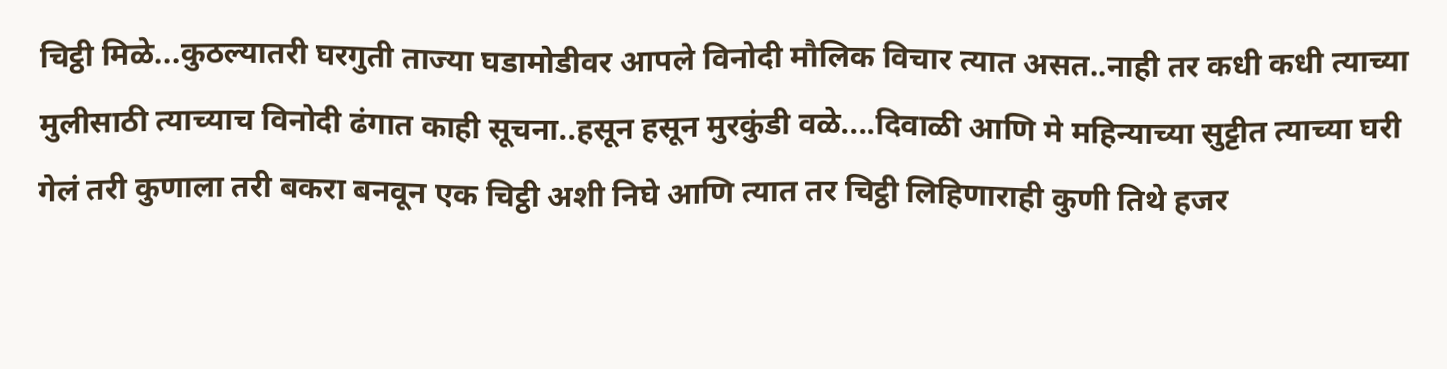चिट्ठी मिळे...कुठल्यातरी घरगुती ताज्या घडामोडीवर आपले विनोदी मौलिक विचार त्यात असत..नाही तर कधी कधी त्याच्या मुलीसाठी त्याच्याच विनोदी ढंगात काही सूचना..हसून हसून मुरकुंडी वळे....दिवाळी आणि मे महिन्याच्या सुट्टीत त्याच्या घरी गेलं तरी कुणाला तरी बकरा बनवून एक चिट्ठी अशी निघे आणि त्यात तर चिट्ठी लिहिणाराही कुणी तिथे हजर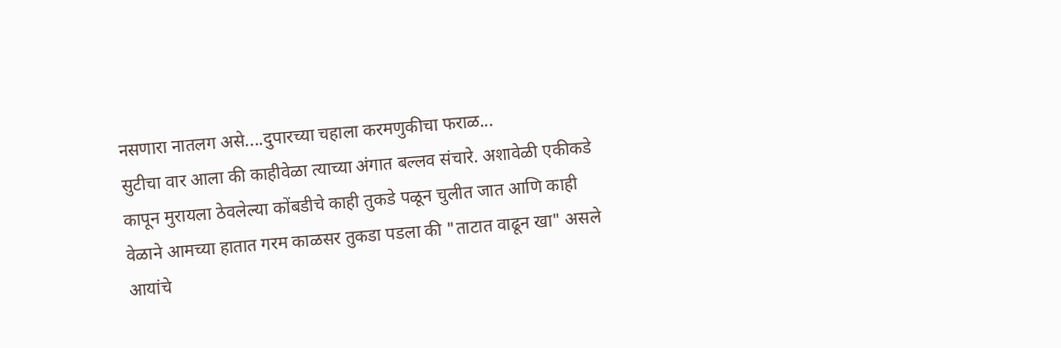नसणारा नातलग असे....दुपारच्या चहाला करमणुकीचा फराळ...
सुटीचा वार आला की काहीवेळा त्याच्या अंगात बल्लव संचारे. अशावेळी एकीकडे कापून मुरायला ठेवलेल्या कोंबडीचे काही तुकडे पळून चुलीत जात आणि काही वेळाने आमच्या हातात गरम काळसर तुकडा पडला की "ताटात वाढून खा" असले आयांचे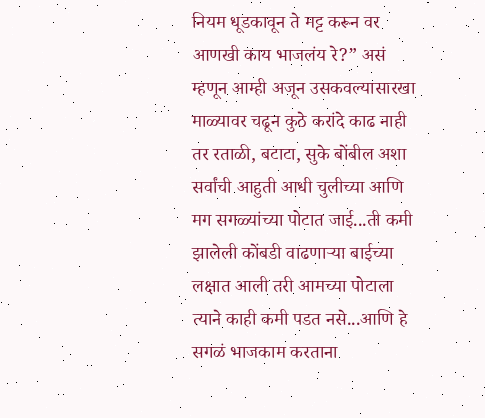नियम धूडकावून ते मट्ट करून वर आणखी काय भाजलंय रे?” असं म्हणून आम्ही अजून उसकवल्यासारखा माळ्यावर चढून कुठे करांदे काढ नाही तर रताळी, बटाटा, सुके बोंबील अशा सर्वांची आहुती आधी चुलीच्या आणि मग सगळ्यांच्या पोटात जाई...ती कमी झालेली कोंबडी वाढणाऱ्या बाईच्या लक्षात आली तरी आमच्या पोटाला त्याने काही कमी पडत नसे...आणि हे सगळं भाजकाम करताना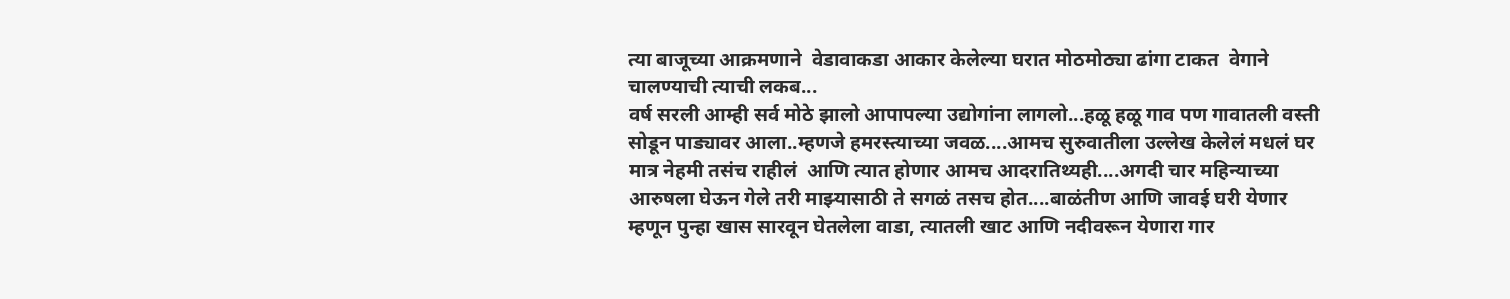त्या बाजूच्या आक्रमणाने  वेडावाकडा आकार केलेल्या घरात मोठमोठ्या ढांगा टाकत  वेगाने चालण्याची त्याची लकब...
वर्ष सरली आम्ही सर्व मोठे झालो आपापल्या उद्योगांना लागलो...हळू हळू गाव पण गावातली वस्ती सोडून पाड्यावर आला..म्हणजे हमरस्त्याच्या जवळ....आमच सुरुवातीला उल्लेख केलेलं मधलं घर मात्र नेहमी तसंच राहीलं  आणि त्यात होणार आमच आदरातिथ्यही....अगदी चार महिन्याच्या आरुषला घेऊन गेले तरी माझ्यासाठी ते सगळं तसच होत....बाळंतीण आणि जावई घरी येणार म्हणून पुन्हा खास सारवून घेतलेला वाडा, त्यातली खाट आणि नदीवरून येणारा गार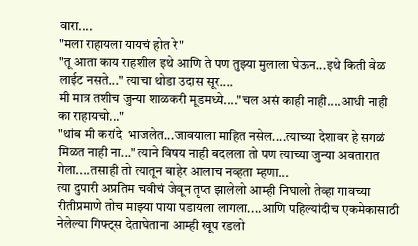वारा....
"मला राहायला यायचं होत रे"
"तू आता काय राहशील इथे आणि ते पण तुझ्या मुलाला घेऊन...इथे किती वेळ लाईट नसते..." त्याचा थोडा उदास सूर....
मी मात्र तशीच जुन्या शाळकरी मूडमध्ये...."चल असं काही नाही....आधी नाही का राहायचो..."
"थांब मी करांदे  भाजलेत...जावयाला माहित नसेल....त्याच्या देशावर हे सगळं मिळत नाही ना..." त्याने विषय नाही बदलला तो पण त्याच्या जुन्या अवतारात गेला....तसाही तो त्यातून बाहेर आलाच नव्हता म्हणा...
त्या दुपारी अप्रतिम चवीचं जेवून तृप्त झालेलो आम्ही निघालो तेव्हा गावच्या रीतीप्रमाणे तोच माझ्या पाया पडायला लागला....आणि पहिल्यांदीच एकमेकासाठी नेलेल्या गिफ्ट्स देताघेताना आम्ही खूप रडलो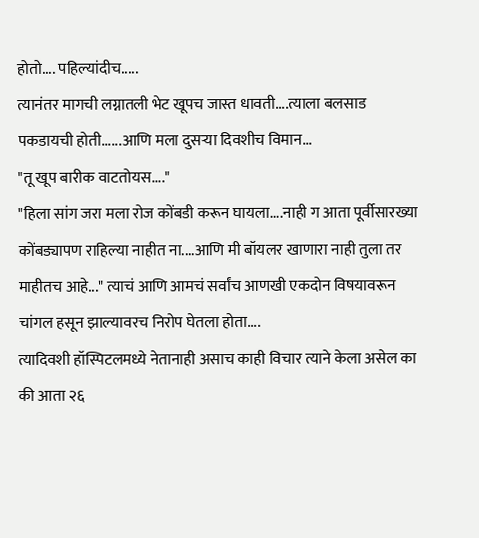होतो.... पहिल्यांदीच.....
त्यानंतर मागची लग्नातली भेट खूपच जास्त धावती....त्याला बलसाड पकडायची होती......आणि मला दुसऱ्या दिवशीच विमान...
"तू खूप बारीक वाटतोयस...."
"हिला सांग जरा मला रोज कोंबडी करून घायला....नाही ग आता पूर्वीसारख्या कोंबड्यापण राहिल्या नाहीत ना....आणि मी बॉयलर खाणारा नाही तुला तर माहीतच आहे..." त्याचं आणि आमचं सर्वांच आणखी एकदोन विषयावरून चांगल हसून झाल्यावरच निरोप घेतला होता....
त्यादिवशी हॉस्पिटलमध्ये नेतानाही असाच काही विचार त्याने केला असेल का की आता २६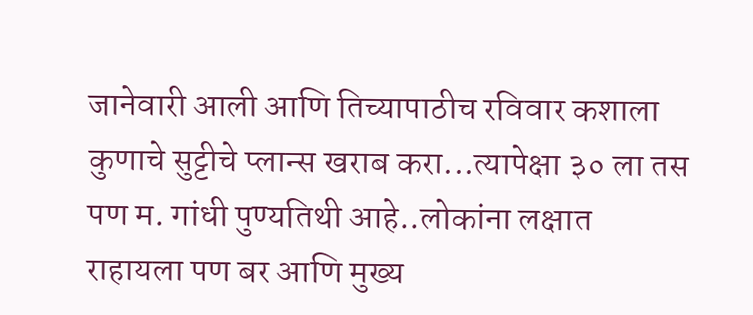जानेवारी आली आणि तिच्यापाठीच रविवार कशाला कुणाचे सुट्टीचे प्लान्स खराब करा...त्यापेक्षा ३० ला तस पण म. गांधी पुण्यतिथी आहे..लोकांना लक्षात राहायला पण बर आणि मुख्य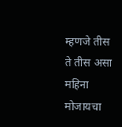म्हणजे तीस ते तीस असा महिना मोजायचा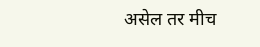असेल तर मीच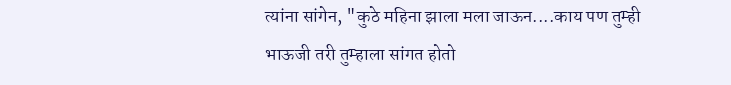त्यांना सांगेन, "कुठे महिना झाला मला जाऊन....काय पण तुम्ही भाऊजी तरी तुम्हाला सांगत होतो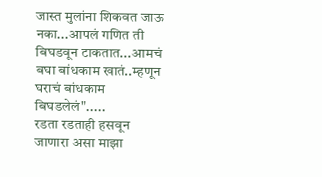जास्त मुलांना शिकवत जाऊ नका...आपलं गणित ती बिघडवून टाकतात...आमचं बघा बांधकाम खातं..म्हणून घराचं बांधकाम बिघडलेलं".....
रडता रडताही हसवून जाणारा असा माझा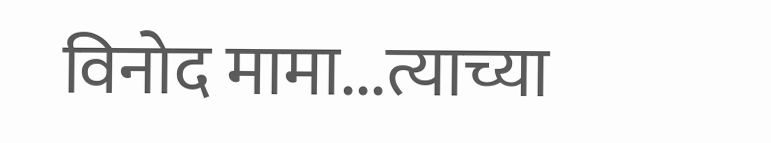विनोद मामा...त्याच्या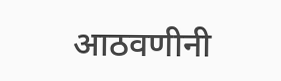आठवणीनी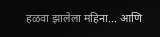हळवा झालेला महिना... आणि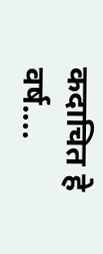कदाचित हे वर्ष....